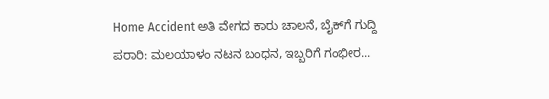Home Accident ಅತಿ ವೇಗದ ಕಾರು ಚಾಲನೆ, ಬೈಕ್‌ಗೆ ಗುದ್ದಿ ಪರಾರಿ: ಮಲಯಾಳಂ ನಟನ ಬಂಧನ, ಇಬ್ಬರಿಗೆ ಗಂಭೀರ...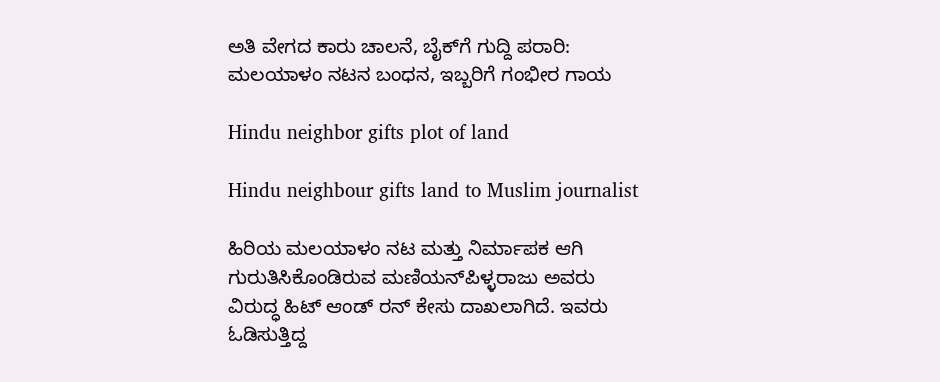ಅತಿ ವೇಗದ ಕಾರು ಚಾಲನೆ, ಬೈಕ್‌ಗೆ ಗುದ್ದಿ ಪರಾರಿ: ಮಲಯಾಳಂ ನಟನ ಬಂಧನ, ಇಬ್ಬರಿಗೆ ಗಂಭೀರ ಗಾಯ

Hindu neighbor gifts plot of land

Hindu neighbour gifts land to Muslim journalist

ಹಿರಿಯ ಮಲಯಾಳಂ ನಟ ಮತ್ತು ನಿರ್ಮಾಪಕ ಆಗಿ ಗುರುತಿಸಿಕೊಂಡಿರುವ ಮಣಿಯನ್‌ಪಿಳ್ಳರಾಜು ಅವರು ವಿರುದ್ಧ ಹಿಟ್‌ ಆಂಡ್‌ ರನ್‌ ಕೇಸು ದಾಖಲಾಗಿದೆ. ಇವರು ಓಡಿಸುತ್ತಿದ್ದ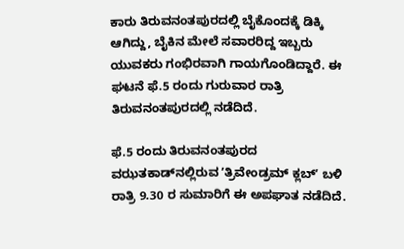ಕಾರು ತಿರುವನಂತಪುರದಲ್ಲಿ ಬೈಕೊಂದಕ್ಕೆ ಡಿಕ್ಕಿ ಆಗಿದ್ದು, ಬೈಕಿನ ಮೇಲೆ ಸವಾರರಿದ್ದ ಇಬ್ಬರು ಯುವಕರು ಗಂಭಿರವಾಗಿ ಗಾಯಗೊಂಡಿದ್ದಾರೆ. ಈ ಘಟನೆ ಫೆ.5 ರಂದು ಗುರುವಾರ ರಾತ್ರಿ ತಿರುವನಂತಪುರದಲ್ಲಿ ನಡೆದಿದೆ.

ಫೆ.5 ರಂದು ತಿರುವನಂತಪುರದ ವಝತಕಾಡ್‌ನಲ್ಲಿರುವ ʼತ್ರಿವೇಂಡ್ರಮ್‌ ಕ್ಲಬ್‌ʼ ಬಳಿ ರಾತ್ರಿ 9.30 ರ ಸುಮಾರಿಗೆ ಈ ಅಪಘಾತ ನಡೆದಿದೆ.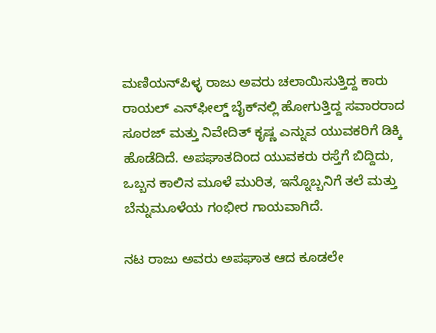ಮಣಿಯನ್‌ಪಿಳ್ಳ ರಾಜು ಅವರು ಚಲಾಯಿಸುತ್ತಿದ್ದ ಕಾರು ರಾಯಲ್‌ ಎನ್‌ಫೀಲ್ಡ್‌ ಬೈಕ್‌ನಲ್ಲಿ ಹೋಗುತ್ತಿದ್ದ ಸವಾರರಾದ ಸೂರಜ್‌ ಮತ್ತು ನಿವೇದಿತ್‌ ಕೃಷ್ಣ ಎನ್ನುವ ಯುವಕರಿಗೆ ಡಿಕ್ಕಿ ಹೊಡೆದಿದೆ. ಅಪಘಾತದಿಂದ ಯುವಕರು ರಸ್ತೆಗೆ ಬಿದ್ದಿದು, ಒಬ್ಬನ ಕಾಲಿನ ಮೂಳೆ ಮುರಿತ, ಇನ್ನೊಬ್ಬನಿಗೆ ತಲೆ ಮತ್ತು ಬೆನ್ನುಮೂಳೆಯ ಗಂಭೀರ ಗಾಯವಾಗಿದೆ.

ನಟ ರಾಜು ಅವರು ಅಪಘಾತ ಆದ ಕೂಡಲೇ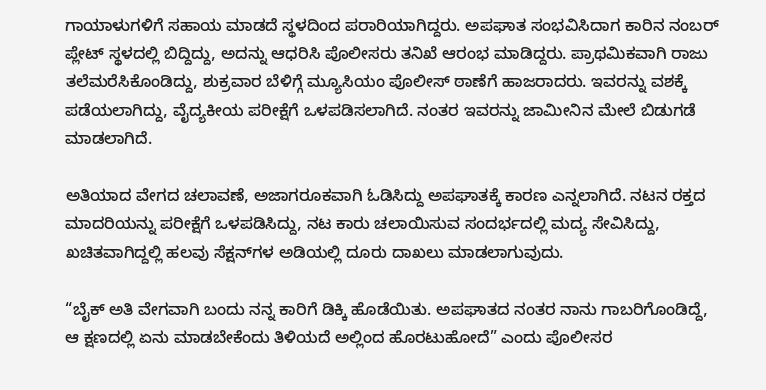ಗಾಯಾಳುಗಳಿಗೆ ಸಹಾಯ ಮಾಡದೆ ಸ್ಥಳದಿಂದ ಪರಾರಿಯಾಗಿದ್ದರು. ಅಪಘಾತ ಸಂಭವಿಸಿದಾಗ ಕಾರಿನ ನಂಬರ್‌ ಪ್ಲೇಟ್‌ ಸ್ಥಳದಲ್ಲಿ ಬಿದ್ದಿದ್ದು, ಅದನ್ನು ಆಧರಿಸಿ ಪೊಲೀಸರು ತನಿಖೆ ಆರಂಭ ಮಾಡಿದ್ದರು. ಪ್ರಾಥಮಿಕವಾಗಿ ರಾಜು ತಲೆಮರೆಸಿಕೊಂಡಿದ್ದು, ಶುಕ್ರವಾರ ಬೆಳಿಗ್ಗೆ ಮ್ಯೂಸಿಯಂ ಪೊಲೀಸ್‌ ಠಾಣೆಗೆ ಹಾಜರಾದರು. ಇವರನ್ನು ವಶಕ್ಕೆ ಪಡೆಯಲಾಗಿದ್ದು, ವೈದ್ಯಕೀಯ ಪರೀಕ್ಷೆಗೆ ಒಳಪಡಿಸಲಾಗಿದೆ. ನಂತರ ಇವರನ್ನು ಜಾಮೀನಿನ ಮೇಲೆ ಬಿಡುಗಡೆ ಮಾಡಲಾಗಿದೆ.

ಅತಿಯಾದ ವೇಗದ ಚಲಾವಣೆ, ಅಜಾಗರೂಕವಾಗಿ ಓಡಿಸಿದ್ದು ಅಪಘಾತಕ್ಕೆ ಕಾರಣ ಎನ್ನಲಾಗಿದೆ. ನಟನ ರಕ್ತದ ಮಾದರಿಯನ್ನು ಪರೀಕ್ಷೆಗೆ ಒಳಪಡಿಸಿದ್ದು, ನಟ ಕಾರು ಚಲಾಯಿಸುವ ಸಂದರ್ಭದಲ್ಲಿ ಮದ್ಯ ಸೇವಿಸಿದ್ದು, ಖಚಿತವಾಗಿದ್ದಲ್ಲಿ ಹಲವು ಸೆಕ್ಷನ್‌ಗಳ ಅಡಿಯಲ್ಲಿ ದೂರು ದಾಖಲು ಮಾಡಲಾಗುವುದು.

“ಬೈಕ್ ಅತಿ ವೇಗವಾಗಿ ಬಂದು ನನ್ನ ಕಾರಿಗೆ ಡಿಕ್ಕಿ ಹೊಡೆಯಿತು. ಅಪಘಾತದ ನಂತರ ನಾನು ಗಾಬರಿಗೊಂಡಿದ್ದೆ, ಆ ಕ್ಷಣದಲ್ಲಿ ಏನು ಮಾಡಬೇಕೆಂದು ತಿಳಿಯದೆ ಅಲ್ಲಿಂದ ಹೊರಟುಹೋದೆ” ಎಂದು ಪೊಲೀಸರ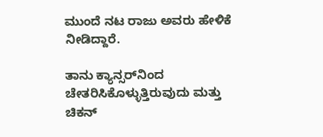ಮುಂದೆ ನಟ ರಾಜು ಅವರು ಹೇಳಿಕೆ ನೀಡಿದ್ದಾರೆ.

ತಾನು ಕ್ಯಾನ್ಸರ್‌ನಿಂದ ಚೇತರಿಸಿಕೊಳ್ಳುತ್ತಿರುವುದು ಮತ್ತು ಚಿಕನ್‌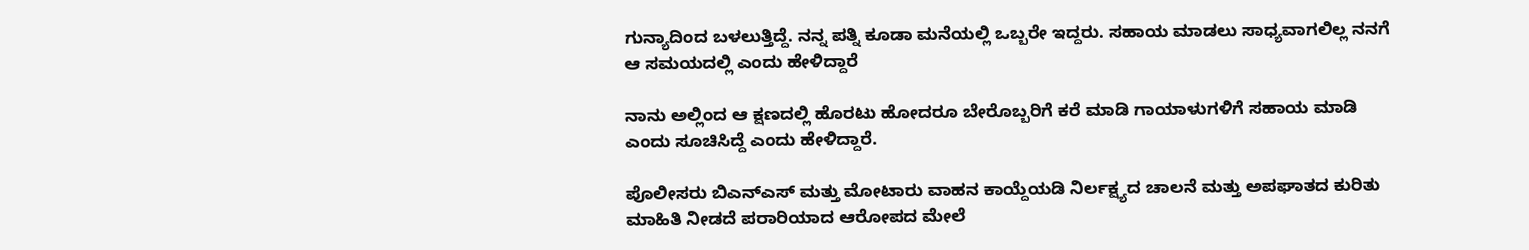ಗುನ್ಯಾದಿಂದ ಬಳಲುತ್ತಿದ್ದೆ. ನನ್ನ ಪತ್ನಿ ಕೂಡಾ ಮನೆಯಲ್ಲಿ ಒಬ್ಬರೇ ಇದ್ದರು. ಸಹಾಯ ಮಾಡಲು ಸಾಧ್ಯವಾಗಲಿಲ್ಲ ನನಗೆ ಆ ಸಮಯದಲ್ಲಿ ಎಂದು ಹೇಳಿದ್ದಾರೆ

ನಾನು ಅಲ್ಲಿಂದ ಆ ಕ್ಷಣದಲ್ಲಿ ಹೊರಟು ಹೋದರೂ ಬೇರೊಬ್ಬರಿಗೆ ಕರೆ ಮಾಡಿ ಗಾಯಾಳುಗಳಿಗೆ ಸಹಾಯ ಮಾಡಿ ಎಂದು ಸೂಚಿಸಿದ್ದೆ ಎಂದು ಹೇಳಿದ್ದಾರೆ.

ಪೊಲೀಸರು ಬಿಎನ್‌ಎಸ್‌ ಮತ್ತು ಮೋಟಾರು ವಾಹನ ಕಾಯ್ದೆಯಡಿ ನಿರ್ಲಕ್ಷ್ಯದ ಚಾಲನೆ ಮತ್ತು ಅಪಘಾತದ ಕುರಿತು ಮಾಹಿತಿ ನೀಡದೆ ಪರಾರಿಯಾದ ಆರೋಪದ ಮೇಲೆ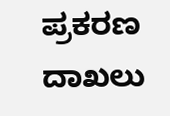ಪ್ರಕರಣ ದಾಖಲು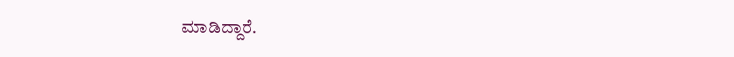ಮಾಡಿದ್ದಾರೆ.